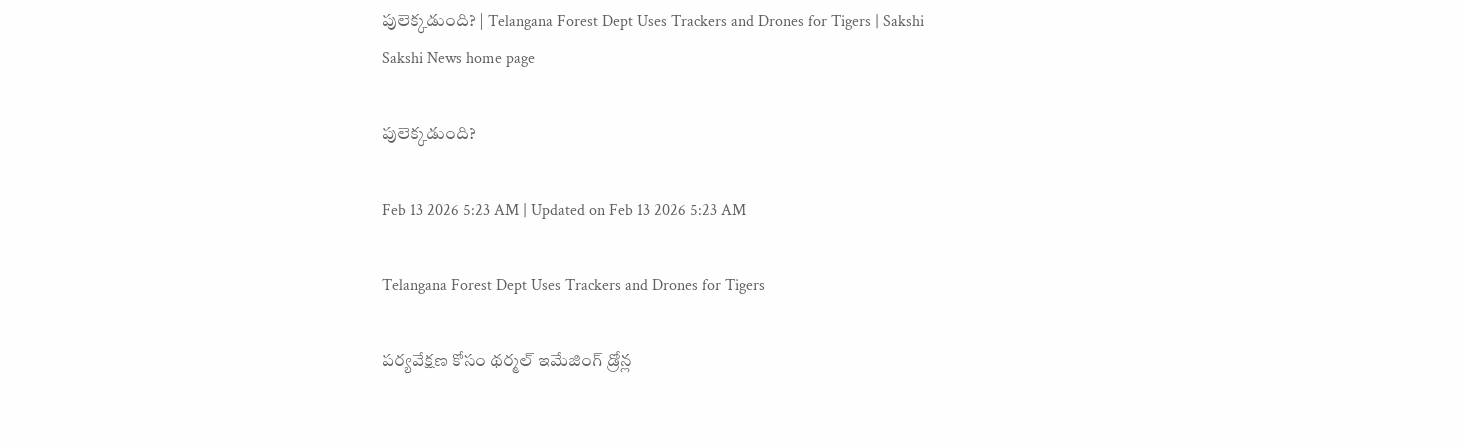పులెక్కడుంది? | Telangana Forest Dept Uses Trackers and Drones for Tigers | Sakshi
Sakshi News home page

పులెక్కడుంది?

Feb 13 2026 5:23 AM | Updated on Feb 13 2026 5:23 AM

Telangana Forest Dept Uses Trackers and Drones for Tigers

పర్యవేక్షణ కోసం థర్మల్‌ ఇమేజింగ్‌ డ్రోన్ల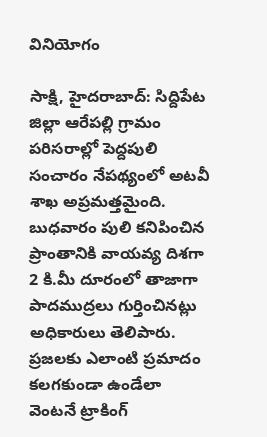వినియోగం

సాక్షి, హైదరాబాద్‌: సిద్దిపేట జిల్లా ఆరేపల్లి గ్రామం పరిసరాల్లో పెద్దపులి సంచారం నేపథ్యంలో అటవీ శాఖ అప్రమత్తమైంది. బుధవారం పులి కనిపించిన ప్రాంతానికి వాయవ్య దిశగా 2 కి.మీ దూరంలో తాజాగా పాదముద్రలు గుర్తించినట్లు అధికారులు తెలిపారు. ప్రజలకు ఎలాంటి ప్రమాదం కలగకుండా ఉండేలా వెంటనే ట్రాకింగ్‌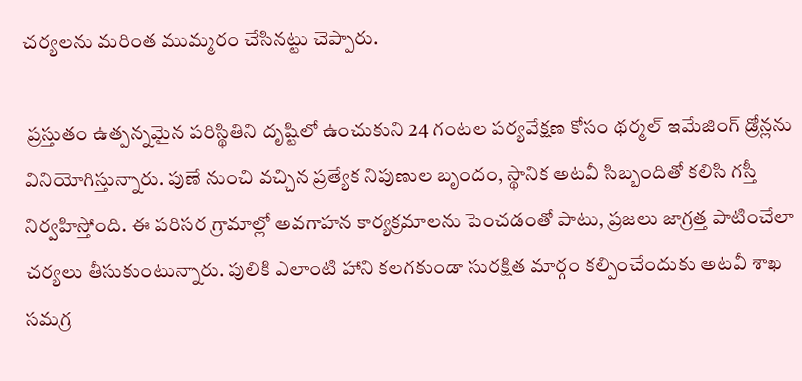చర్యలను మరింత ముమ్మరం చేసినట్టు చెప్పారు.

 ప్రస్తుతం ఉత్పన్నమైన పరిస్థితిని దృష్టిలో ఉంచుకుని 24 గంటల పర్యవేక్షణ కోసం థర్మల్‌ ఇమేజింగ్‌ డ్రోన్లను వినియోగిస్తున్నారు. పుణే నుంచి వచ్చిన ప్రత్యేక నిపుణుల బృందం, స్థానిక అటవీ సిబ్బందితో కలిసి గస్తీ నిర్వహిస్తోంది. ఈ పరిసర గ్రామాల్లో అవగాహన కార్యక్రమాలను పెంచడంతో పాటు, ప్రజలు జాగ్రత్త పాటించేలా చర్యలు తీసుకుంటున్నారు. పులికి ఎలాంటి హాని కలగకుండా సురక్షిత మార్గం కల్పించేందుకు అటవీ శాఖ సమగ్ర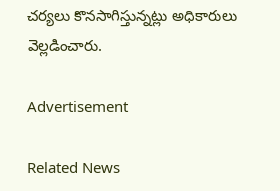చర్యలు కొనసాగిస్తున్నట్లు అధికారులు వెల్లడించారు.

Advertisement

Related News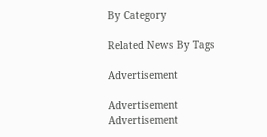By Category

Related News By Tags

Advertisement

Advertisement
Advertisement